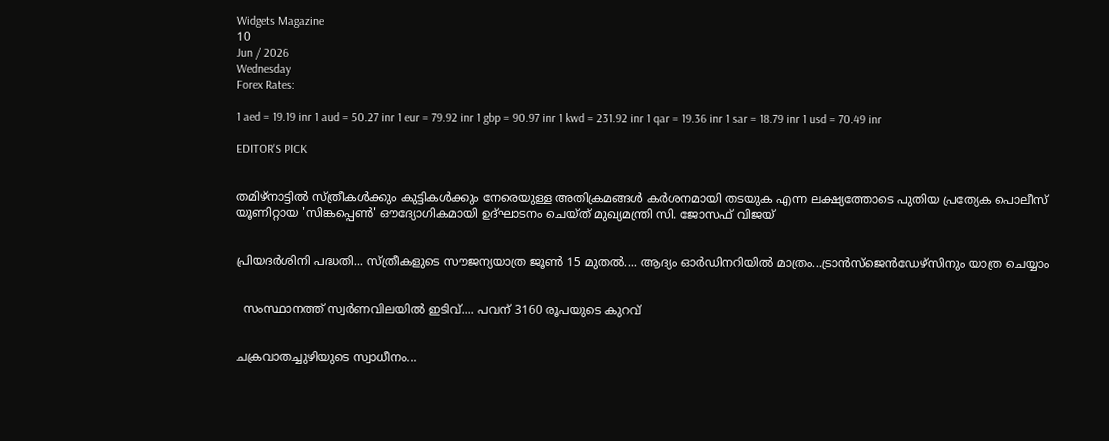Widgets Magazine
10
Jun / 2026
Wednesday
Forex Rates:

1 aed = 19.19 inr 1 aud = 50.27 inr 1 eur = 79.92 inr 1 gbp = 90.97 inr 1 kwd = 231.92 inr 1 qar = 19.36 inr 1 sar = 18.79 inr 1 usd = 70.49 inr

EDITOR'S PICK


തമിഴ്‌നാട്ടിൽ സ്ത്രീകൾക്കും കുട്ടികൾക്കും നേരെയുള്ള അതിക്രമങ്ങൾ കർശനമായി തടയുക എന്ന ലക്ഷ്യത്തോടെ പുതിയ പ്രത്യേക പൊലീസ് യൂണിറ്റായ 'സിങ്കപ്പെൺ' ഔദ്യോഗികമായി ഉദ്ഘാടനം ചെയ്ത് മുഖ്യമന്ത്രി സി. ജോസഫ് വിജയ്


പ്രിയദർശിനി പദ്ധതി... സ്ത്രീകളുടെ സൗജന്യയാത്ര ജൂൺ 15 മുതൽ.... ആദ്യം ഓർഡിനറിയിൽ മാത്രം...ട്രാൻസ്ജെൻഡേഴ്സിനും യാത്ര ചെയ്യാം


  സംസ്ഥാനത്ത് സ്വർണവിലയിൽ ഇടിവ്.... പവന് 3160 രൂപയുടെ കുറവ്


ചക്രവാതച്ചുഴിയുടെ സ്വാധീനം...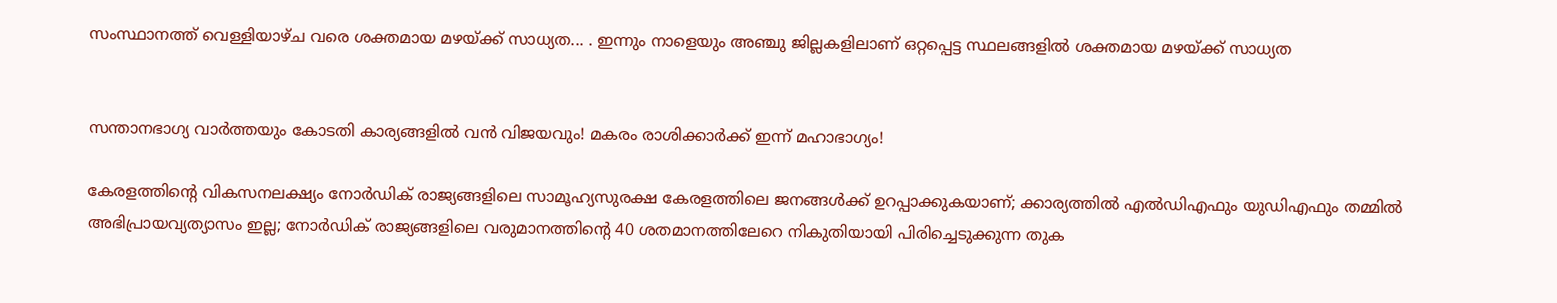സംസ്ഥാനത്ത് വെള്ളിയാഴ്ച വരെ ശക്തമായ മഴയ്ക്ക് സാധ്യത... . ഇന്നും നാളെയും അഞ്ചു ജില്ലകളിലാണ് ഒറ്റപ്പെട്ട സ്ഥലങ്ങളിൽ ശക്തമായ മഴയ്ക്ക് സാധ്യത


സന്താനഭാഗ്യ വാർത്തയും കോടതി കാര്യങ്ങളിൽ വൻ വിജയവും! മകരം രാശിക്കാർക്ക് ഇന്ന് മഹാഭാഗ്യം!

കേരളത്തിന്റെ വികസനലക്ഷ്യം നോർഡിക് രാജ്യങ്ങളിലെ സാമൂഹ്യസുരക്ഷ കേരളത്തിലെ ജനങ്ങൾക്ക് ഉറപ്പാക്കുകയാണ്; ക്കാര്യത്തിൽ എൽഡിഎഫും യുഡിഎഫും തമ്മിൽ അഭിപ്രായവ്യത്യാസം ഇല്ല; നോർഡിക് രാജ്യങ്ങളിലെ വരുമാനത്തിന്റെ 40 ശതമാനത്തിലേറെ നികുതിയായി പിരിച്ചെടുക്കുന്ന തുക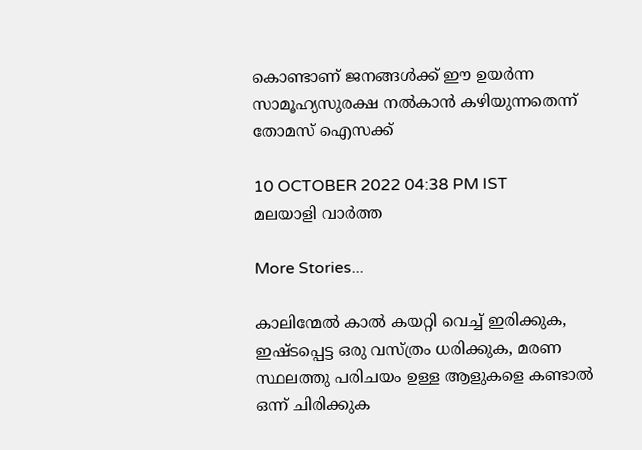കൊണ്ടാണ് ജനങ്ങൾക്ക് ഈ ഉയർന്ന സാമൂഹ്യസുരക്ഷ നൽകാൻ കഴിയുന്നതെന്ന് തോമസ് ഐസക്ക്

10 OCTOBER 2022 04:38 PM IST
മലയാളി വാര്‍ത്ത

More Stories...

കാലിന്മേൽ കാൽ കയറ്റി വെച്ച് ഇരിക്കുക, ഇഷ്ടപ്പെട്ട ഒരു വസ്ത്രം ധരിക്കുക, മരണ സ്ഥലത്തു പരിചയം ഉള്ള ആളുകളെ കണ്ടാൽ ഒന്ന് ചിരിക്കുക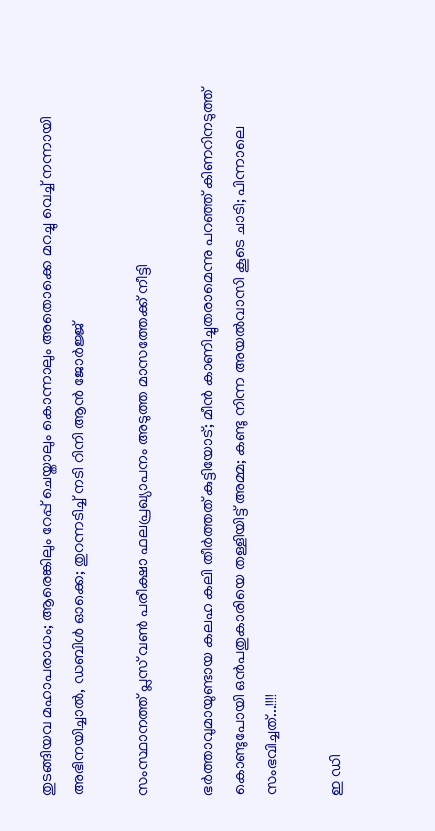തുടങ്ങിയവ മഹാപരാധം; ആരെങ്കിലും റേപ്പ് ചെയ്താലും കൊന്നാലും അതൊക്കെ മറച്ചു വെച്ച് നന്നായി അഭിനയിച്ചാൽ, ഡബിൾ ഓക്കെ; തുറന്നടിച്ച് നടി റിനി ആൻ ജോർജ്ജ്

സംസ്ഥാനത്ത് പ്ലസ് വണ്‍ പരീക്ഷാ ഫലപ്രഖ്യാപനം അടുത്ത മാസത്തേക്ക് നീട്ടി

ഭർത്താവുമായുണ്ടായ കലഹ കലി തീർത്തത് കുട്ടിയോട്; മീൻ കാണിച്ചുതരാമെന്നു പറഞ്ഞ് കിണറിനടുത്ത് കൊണ്ടുപോയി ഒൻപതുകാരിയെ തള്ളിയിട്ട് അമ്മ; കണ്ടു നിന്ന അയൽവാസി കൂടെ ചാടി; പിന്നാലെ സംഭവിച്ചത്...!!!!

ഇ ഡി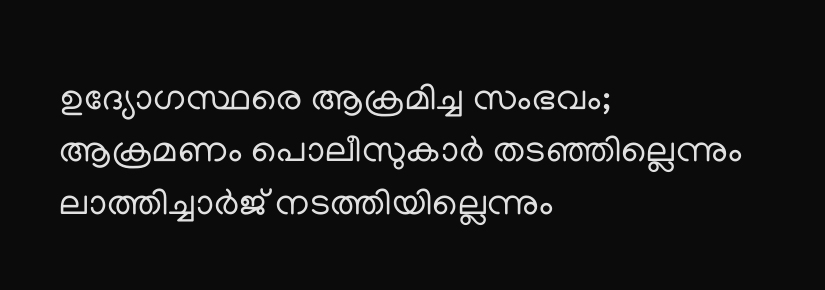ഉദ്യോഗസ്ഥരെ ആക്രമിച്ച സംഭവം; ആക്രമണം പൊലീസുകാർ തടഞ്ഞില്ലെന്നും ലാത്തിച്ചാർജ് നടത്തിയില്ലെന്നും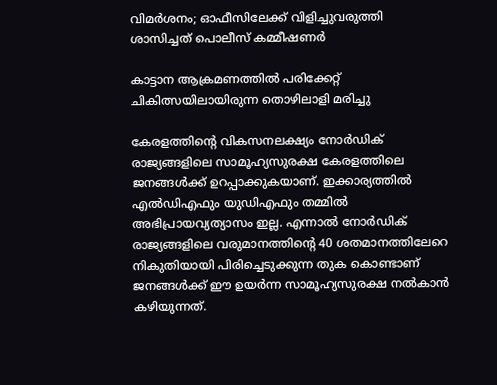വിമർശനം; ഓഫീസിലേക്ക് വിളിച്ചുവരുത്തി ശാസിച്ചത് പൊലീസ് കമ്മീഷണർ

കാട്ടാന ആക്രമണത്തില്‍ പരിക്കേറ്റ് ചികിത്സയിലായിരുന്ന തൊഴിലാളി മരിച്ചു

കേരളത്തിന്റെ വികസനലക്ഷ്യം നോർഡിക് രാജ്യങ്ങളിലെ സാമൂഹ്യസുരക്ഷ കേരളത്തിലെ ജനങ്ങൾക്ക് ഉറപ്പാക്കുകയാണ്. ഇക്കാര്യത്തിൽ എൽഡിഎഫും യുഡിഎഫും തമ്മിൽ അഭിപ്രായവ്യത്യാസം ഇല്ല. എന്നാൽ നോർഡിക് രാജ്യങ്ങളിലെ വരുമാനത്തിന്റെ 40 ശതമാനത്തിലേറെ നികുതിയായി പിരിച്ചെടുക്കുന്ന തുക കൊണ്ടാണ് ജനങ്ങൾക്ക് ഈ ഉയർന്ന സാമൂഹ്യസുരക്ഷ നൽകാൻ കഴിയുന്നത്.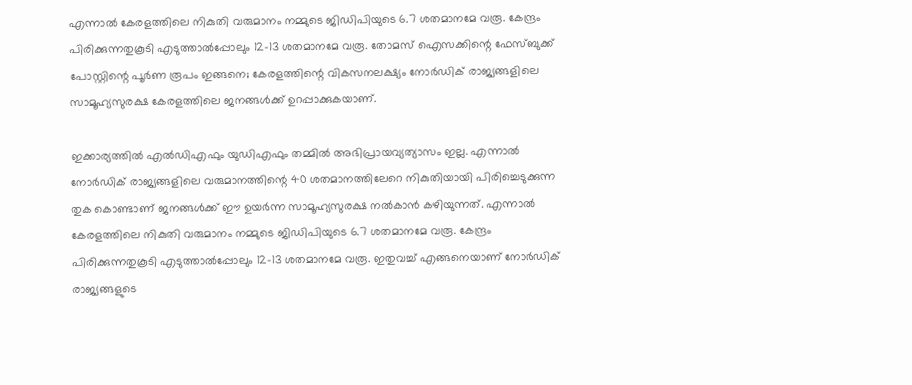എന്നാൽ കേരളത്തിലെ നികുതി വരുമാനം നമ്മുടെ ജിഡിപിയുടെ 6.7 ശതമാനമേ വരൂ. കേന്ദ്രം പിരിക്കുന്നതുകൂടി എടുത്താൽപ്പോലും 12-13 ശതമാനമേ വരൂ. തോമസ് ഐസക്കിന്റെ ഫേസ്ബുക്ക് പോസ്റ്റിന്റെ പൂർണ രൂപം ഇങ്ങനെ; കേരളത്തിന്റെ വികസനലക്ഷ്യം നോർഡിക് രാജ്യങ്ങളിലെ സാമൂഹ്യസുരക്ഷ കേരളത്തിലെ ജനങ്ങൾക്ക് ഉറപ്പാക്കുകയാണ്.

ഇക്കാര്യത്തിൽ എൽഡിഎഫും യുഡിഎഫും തമ്മിൽ അഭിപ്രായവ്യത്യാസം ഇല്ല. എന്നാൽ നോർഡിക് രാജ്യങ്ങളിലെ വരുമാനത്തിന്റെ 40 ശതമാനത്തിലേറെ നികുതിയായി പിരിച്ചെടുക്കുന്ന തുക കൊണ്ടാണ് ജനങ്ങൾക്ക് ഈ ഉയർന്ന സാമൂഹ്യസുരക്ഷ നൽകാൻ കഴിയുന്നത്. എന്നാൽ കേരളത്തിലെ നികുതി വരുമാനം നമ്മുടെ ജിഡിപിയുടെ 6.7 ശതമാനമേ വരൂ. കേന്ദ്രം പിരിക്കുന്നതുകൂടി എടുത്താൽപ്പോലും 12-13 ശതമാനമേ വരൂ. ഇതുവച്ച് എങ്ങനെയാണ് നോർഡിക് രാജ്യങ്ങളുടെ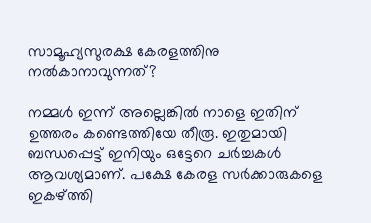സാമൂഹ്യസുരക്ഷ കേരളത്തിനു നൽകാനാവുന്നത്?

നമ്മൾ ഇന്ന് അല്ലെങ്കിൽ നാളെ ഇതിന് ഉത്തരം കണ്ടെത്തിയേ തീരൂ. ഇതുമായി ബന്ധപ്പെട്ട് ഇനിയും ഒട്ടേറെ ചർച്ചകൾ ആവശ്യമാണ്. പക്ഷേ കേരള സർക്കാരുകളെ ഇകഴ്ത്തി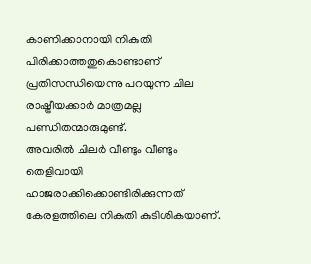കാണിക്കാനായി നികുതി പിരിക്കാത്തതുകൊണ്ടാണ് പ്രതിസന്ധിയെന്നു പറയുന്ന ചില രാഷ്ട്രീയക്കാർ മാത്രമല്ല പണ്ഡിതന്മാരുമുണ്ട്.
അവരിൽ ചിലർ വീണ്ടും വീണ്ടും തെളിവായി ഹാജരാക്കിക്കൊണ്ടിരിക്കുന്നത് കേരളത്തിലെ നികുതി കുടിശികയാണ്.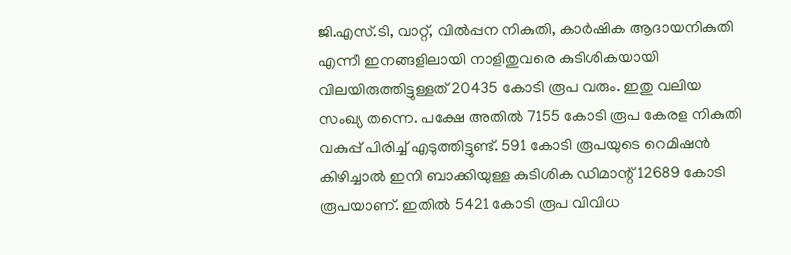ജി.എസ്.ടി, വാറ്റ്, വിൽപ്പന നികുതി, കാർഷിക ആദായനികുതി എന്നീ ഇനങ്ങളിലായി നാളിതുവരെ കുടിശികയായി വിലയിരുത്തിട്ടുള്ളത് 20435 കോടി രൂപ വരും. ഇതു വലിയ സംഖ്യ തന്നെ. പക്ഷേ അതിൽ 7155 കോടി രൂപ കേരള നികുതി വകുപ്പ് പിരിച്ച് എടുത്തിട്ടുണ്ട്. 591 കോടി രൂപയുടെ റെമിഷൻ കിഴിച്ചാൽ ഇനി ബാക്കിയുള്ള കുടിശിക ഡിമാന്റ് 12689 കോടി രൂപയാണ്. ഇതിൽ 5421 കോടി രൂപ വിവിധ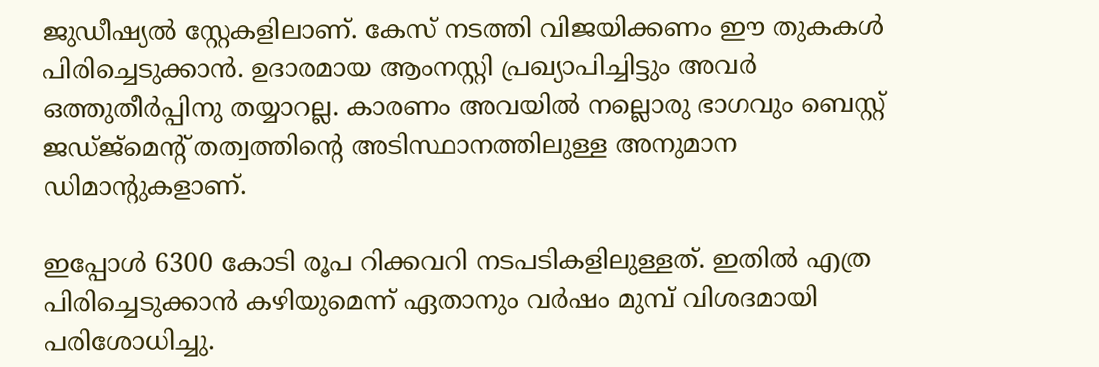ജുഡീഷ്യൽ സ്റ്റേകളിലാണ്. കേസ് നടത്തി വിജയിക്കണം ഈ തുകകൾ പിരിച്ചെടുക്കാൻ. ഉദാരമായ ആംനസ്റ്റി പ്രഖ്യാപിച്ചിട്ടും അവർ ഒത്തുതീർപ്പിനു തയ്യാറല്ല. കാരണം അവയിൽ നല്ലൊരു ഭാഗവും ബെസ്റ്റ് ജഡ്ജ്മെന്റ് തത്വത്തിന്റെ അടിസ്ഥാനത്തിലുള്ള അനുമാന ഡിമാന്റുകളാണ്.

ഇപ്പോൾ 6300 കോടി രൂപ റിക്കവറി നടപടികളിലുള്ളത്. ഇതിൽ എത്ര പിരിച്ചെടുക്കാൻ കഴിയുമെന്ന് ഏതാനും വർഷം മുമ്പ് വിശദമായി പരിശോധിച്ചു.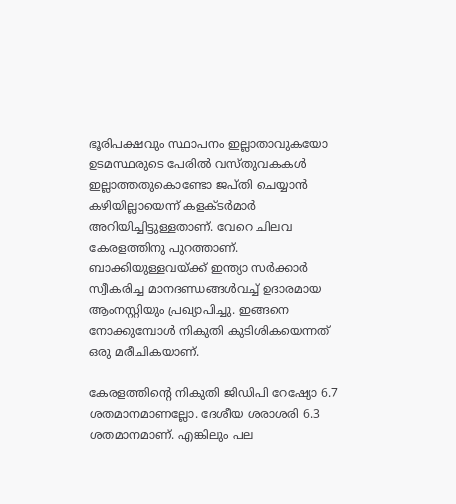ഭൂരിപക്ഷവും സ്ഥാപനം ഇല്ലാതാവുകയോ ഉടമസ്ഥരുടെ പേരിൽ വസ്തുവകകൾ ഇല്ലാത്തതുകൊണ്ടോ ജപ്തി ചെയ്യാൻ കഴിയില്ലായെന്ന് കളക്ടർമാർ അറിയിച്ചിട്ടുള്ളതാണ്. വേറെ ചിലവ കേരളത്തിനു പുറത്താണ്. ബാക്കിയുള്ളവയ്ക്ക് ഇന്ത്യാ സർക്കാർ സ്വീകരിച്ച മാനദണ്ഡങ്ങൾവച്ച് ഉദാരമായ ആംനസ്റ്റിയും പ്രഖ്യാപിച്ചു. ഇങ്ങനെ നോക്കുമ്പോൾ നികുതി കുടിശികയെന്നത് ഒരു മരീചികയാണ്.

കേരളത്തിന്റെ നികുതി ജിഡിപി റേഷ്യോ 6.7 ശതമാനമാണല്ലോ. ദേശീയ ശരാശരി 6.3 ശതമാനമാണ്. എങ്കിലും പല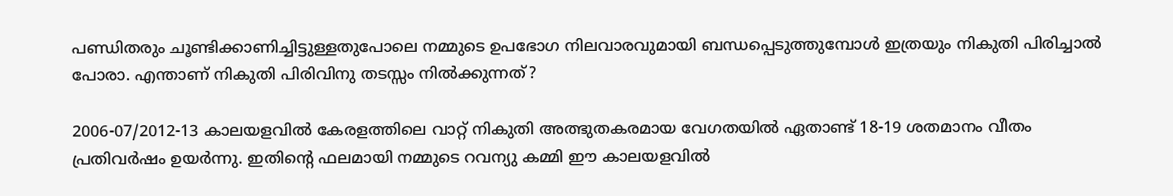പണ്ഡിതരും ചൂണ്ടിക്കാണിച്ചിട്ടുള്ളതുപോലെ നമ്മുടെ ഉപഭോഗ നിലവാരവുമായി ബന്ധപ്പെടുത്തുമ്പോൾ ഇത്രയും നികുതി പിരിച്ചാൽ പോരാ. എന്താണ് നികുതി പിരിവിനു തടസ്സം നിൽക്കുന്നത്?

2006-07/2012-13 കാലയളവിൽ കേരളത്തിലെ വാറ്റ് നികുതി അത്ഭുതകരമായ വേഗതയിൽ ഏതാണ്ട് 18-19 ശതമാനം വീതം പ്രതിവർഷം ഉയർന്നു. ഇതിന്റെ ഫലമായി നമ്മുടെ റവന്യു കമ്മി ഈ കാലയളവിൽ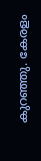കുറഞ്ഞു. കേരളം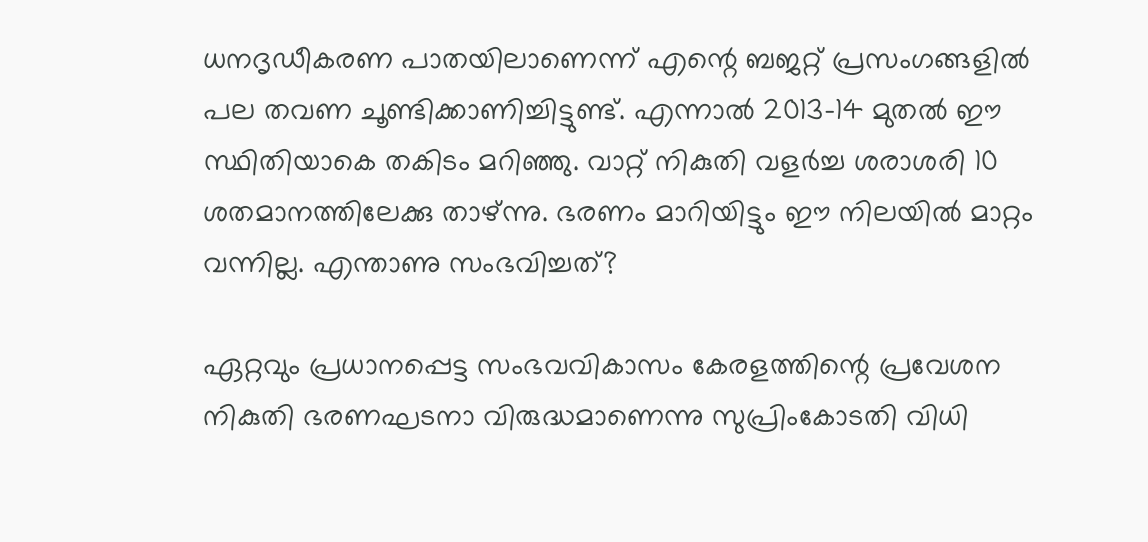ധനദൃഡീകരണ പാതയിലാണെന്ന് എന്റെ ബജറ്റ് പ്രസംഗങ്ങളിൽ പല തവണ ചൂണ്ടിക്കാണിച്ചിട്ടുണ്ട്. എന്നാൽ 2013-14 മുതൽ ഈ സ്ഥിതിയാകെ തകിടം മറിഞ്ഞു. വാറ്റ് നികുതി വളർച്ച ശരാശരി 10 ശതമാനത്തിലേക്കു താഴ്ന്നു. ഭരണം മാറിയിട്ടും ഈ നിലയിൽ മാറ്റം വന്നില്ല. എന്താണു സംഭവിച്ചത്?

ഏറ്റവും പ്രധാനപ്പെട്ട സംഭവവികാസം കേരളത്തിന്റെ പ്രവേശന നികുതി ഭരണഘടനാ വിരുദ്ധമാണെന്നു സുപ്രിംകോടതി വിധി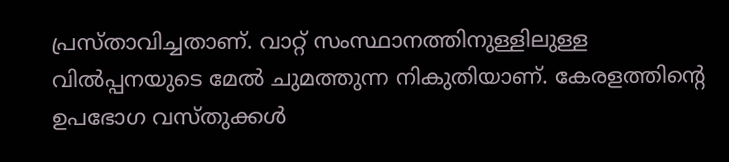പ്രസ്താവിച്ചതാണ്. വാറ്റ് സംസ്ഥാനത്തിനുള്ളിലുള്ള വിൽപ്പനയുടെ മേൽ ചുമത്തുന്ന നികുതിയാണ്. കേരളത്തിന്റെ ഉപഭോഗ വസ്തുക്കൾ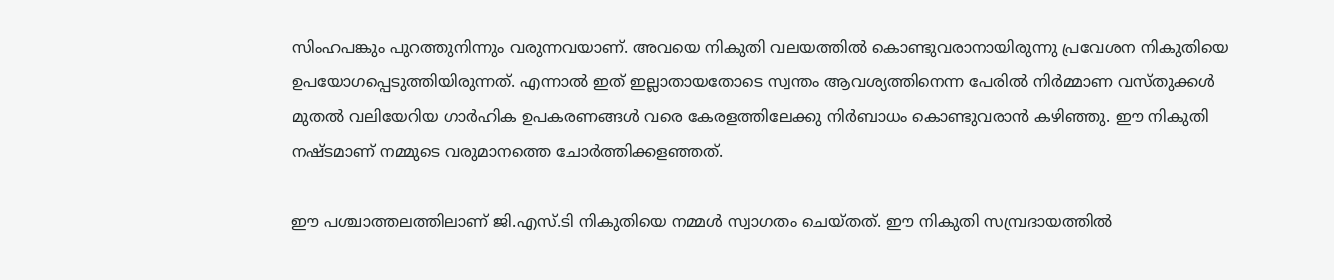സിംഹപങ്കും പുറത്തുനിന്നും വരുന്നവയാണ്. അവയെ നികുതി വലയത്തിൽ കൊണ്ടുവരാനായിരുന്നു പ്രവേശന നികുതിയെ ഉപയോഗപ്പെടുത്തിയിരുന്നത്. എന്നാൽ ഇത് ഇല്ലാതായതോടെ സ്വന്തം ആവശ്യത്തിനെന്ന പേരിൽ നിർമ്മാണ വസ്തുക്കൾ മുതൽ വലിയേറിയ ഗാർഹിക ഉപകരണങ്ങൾ വരെ കേരളത്തിലേക്കു നിർബാധം കൊണ്ടുവരാൻ കഴിഞ്ഞു. ഈ നികുതി നഷ്ടമാണ് നമ്മുടെ വരുമാനത്തെ ചോർത്തിക്കളഞ്ഞത്.

ഈ പശ്ചാത്തലത്തിലാണ് ജി.എസ്.ടി നികുതിയെ നമ്മൾ സ്വാഗതം ചെയ്തത്. ഈ നികുതി സമ്പ്രദായത്തിൽ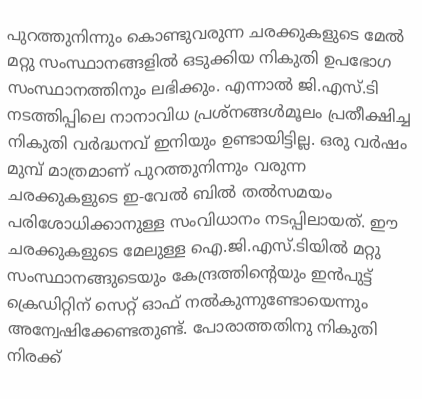പുറത്തുനിന്നും കൊണ്ടുവരുന്ന ചരക്കുകളുടെ മേൽ മറ്റു സംസ്ഥാനങ്ങളിൽ ഒടുക്കിയ നികുതി ഉപഭോഗ സംസ്ഥാനത്തിനും ലഭിക്കും. എന്നാൽ ജി.എസ്.ടി നടത്തിപ്പിലെ നാനാവിധ പ്രശ്നങ്ങൾമൂലം പ്രതീക്ഷിച്ച നികുതി വർദ്ധനവ് ഇനിയും ഉണ്ടായിട്ടില്ല. ഒരു വർഷം മുമ്പ് മാത്രമാണ് പുറത്തുനിന്നും വരുന്ന ചരക്കുകളുടെ ഇ-വേൽ ബിൽ തൽസമയം പരിശോധിക്കാനുള്ള സംവിധാനം നടപ്പിലായത്. ഈ ചരക്കുകളുടെ മേലുള്ള ഐ.ജി.എസ്.ടിയിൽ മറ്റു സംസ്ഥാനങ്ങുടെയും കേന്ദ്രത്തിന്റെയും ഇൻപുട്ട് ക്രെഡിറ്റിന് സെറ്റ് ഓഫ് നൽകുന്നുണ്ടോയെന്നും അന്വേഷിക്കേണ്ടതുണ്ട്. പോരാത്തതിനു നികുതി നിരക്ക്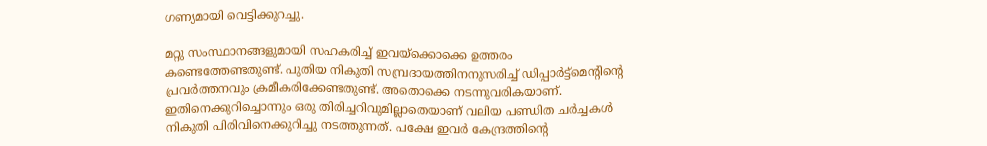ഗണ്യമായി വെട്ടിക്കുറച്ചു.

മറ്റു സംസ്ഥാനങ്ങളുമായി സഹകരിച്ച് ഇവയ്ക്കൊക്കെ ഉത്തരം കണ്ടെത്തേണ്ടതുണ്ട്. പുതിയ നികുതി സമ്പ്രദായത്തിനനുസരിച്ച് ഡിപ്പാർട്ട്മെന്റിന്റെ പ്രവർത്തനവും ക്രമീകരിക്കേണ്ടതുണ്ട്. അതൊക്കെ നടന്നുവരികയാണ്. ഇതിനെക്കുറിച്ചൊന്നും ഒരു തിരിച്ചറിവുമില്ലാതെയാണ് വലിയ പണ്ഡിത ചർച്ചകൾ നികുതി പിരിവിനെക്കുറിച്ചു നടത്തുന്നത്. പക്ഷേ ഇവർ കേന്ദ്രത്തിന്റെ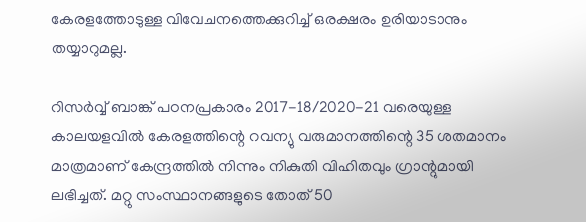കേരളത്തോടുള്ള വിവേചനത്തെക്കുറിച്ച് ഒരക്ഷരം ഉരിയാടാനും തയ്യാറുമല്ല.

റിസർവ്വ് ബാങ്ക് പഠനപ്രകാരം 2017-18/2020-21 വരെയുള്ള കാലയളവിൽ കേരളത്തിന്റെ റവന്യു വരുമാനത്തിന്റെ 35 ശതമാനം മാത്രമാണ് കേന്ദ്രത്തിൽ നിന്നും നികുതി വിഹിതവും ഗ്രാന്റുമായി ലഭിച്ചത്. മറ്റു സംസ്ഥാനങ്ങളുടെ തോത് 50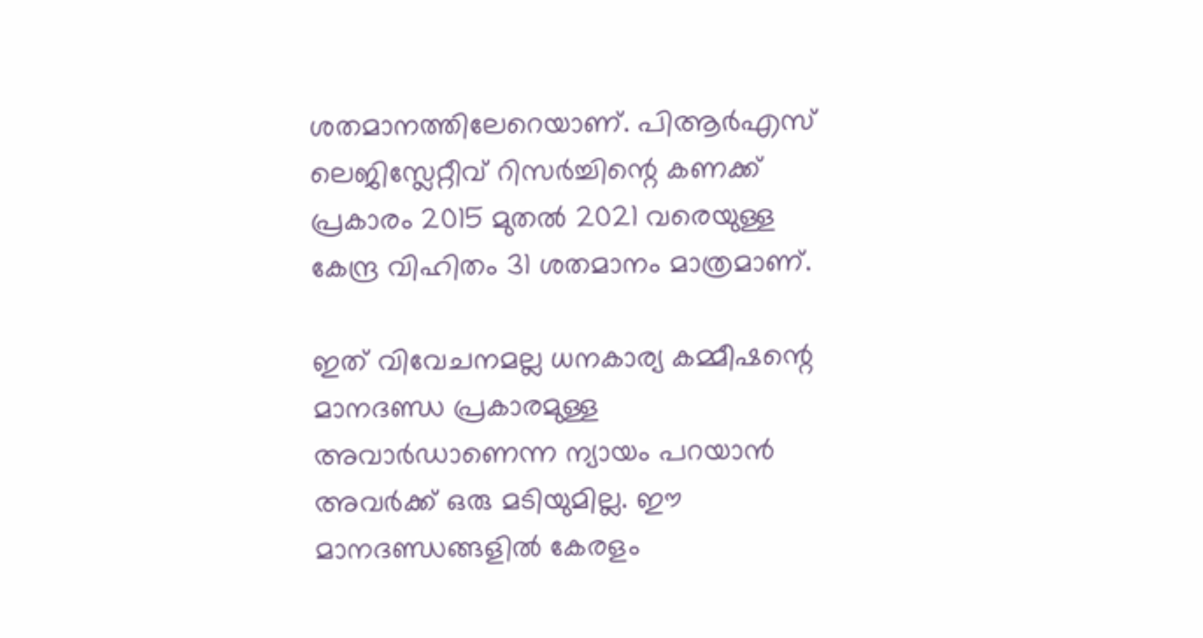ശതമാനത്തിലേറെയാണ്. പിആർഎസ് ലെജിസ്ലേറ്റീവ് റിസർച്ചിന്റെ കണക്ക് പ്രകാരം 2015 മുതൽ 2021 വരെയുള്ള കേന്ദ്ര വിഹിതം 31 ശതമാനം മാത്രമാണ്.

ഇത് വിവേചനമല്ല ധനകാര്യ കമ്മീഷന്റെ മാനദണ്ഡ പ്രകാരമുള്ള അവാർഡാണെന്ന ന്യായം പറയാൻ അവർക്ക് ഒരു മടിയുമില്ല. ഈ മാനദണ്ഡങ്ങളിൽ കേരളം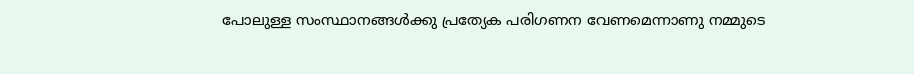പോലുള്ള സംസ്ഥാനങ്ങൾക്കു പ്രത്യേക പരിഗണന വേണമെന്നാണു നമ്മുടെ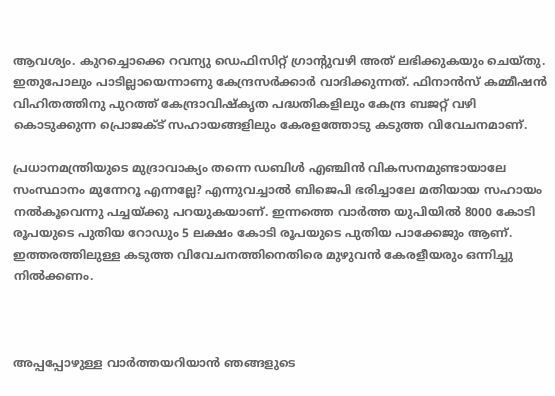ആവശ്യം. കുറച്ചൊക്കെ റവന്യു ഡെഫിസിറ്റ് ഗ്രാന്റുവഴി അത് ലഭിക്കുകയും ചെയ്തു. ഇതുപോലും പാടില്ലായെന്നാണു കേന്ദ്രസർക്കാർ വാദിക്കുന്നത്. ഫിനാൻസ് കമ്മീഷൻ വിഹിതത്തിനു പുറത്ത് കേന്ദ്രാവിഷ്കൃത പദ്ധതികളിലും കേന്ദ്ര ബജറ്റ് വഴി കൊടുക്കുന്ന പ്രൊജക്ട് സഹായങ്ങളിലും കേരളത്തോടു കടുത്ത വിവേചനമാണ്.

പ്രധാനമന്ത്രിയുടെ മുദ്രാവാക്യം തന്നെ ഡബിൾ എഞ്ചിൻ വികസനമുണ്ടായാലേ സംസ്ഥാനം മുന്നേറൂ എന്നല്ലേ? എന്നുവച്ചാൽ ബിജെപി ഭരിച്ചാലേ മതിയായ സഹായം നൽകൂവെന്നു പച്ചയ്ക്കു പറയുകയാണ്. ഇന്നത്തെ വാർത്ത യുപിയിൽ 8000 കോടി രൂപയുടെ പുതിയ റോഡും 5 ലക്ഷം കോടി രൂപയുടെ പുതിയ പാക്കേജും ആണ്. ഇത്തരത്തിലുള്ള കടുത്ത വിവേചനത്തിനെതിരെ മുഴുവൻ കേരളീയരും ഒന്നിച്ചു നിൽക്കണം.



അപ്പപ്പോഴുള്ള വാര്‍ത്തയറിയാന്‍ ഞങ്ങളുടെ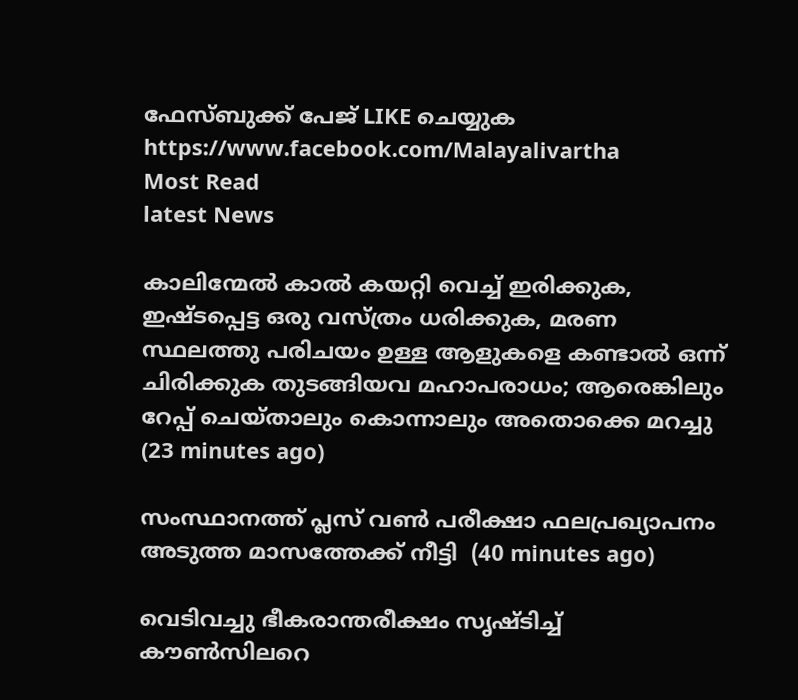ഫേസ്‌ബുക്ക്‌ പേജ് LIKE ചെയ്യുക
https://www.facebook.com/Malayalivartha
Most Read
latest News

കാലിന്മേൽ കാൽ കയറ്റി വെച്ച് ഇരിക്കുക, ഇഷ്ടപ്പെട്ട ഒരു വസ്ത്രം ധരിക്കുക, മരണ സ്ഥലത്തു പരിചയം ഉള്ള ആളുകളെ കണ്ടാൽ ഒന്ന് ചിരിക്കുക തുടങ്ങിയവ മഹാപരാധം; ആരെങ്കിലും റേപ്പ് ചെയ്താലും കൊന്നാലും അതൊക്കെ മറച്ചു  (23 minutes ago)

സംസ്ഥാനത്ത് പ്ലസ് വണ്‍ പരീക്ഷാ ഫലപ്രഖ്യാപനം അടുത്ത മാസത്തേക്ക് നീട്ടി  (40 minutes ago)

വെടിവച്ചു ഭീകരാന്തരീക്ഷം സൃഷ്ടിച്ച് കൗൺസിലറെ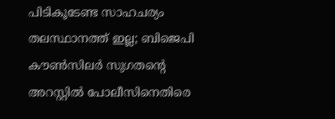പിടികൂടേണ്ട സാഹചര്യം തലസ്ഥാനത്ത് ഇല്ല; ബിജെപി കൗൺസിലർ സുഗതന്റെ അറസ്റ്റിൽ പോലീസിനെതിരെ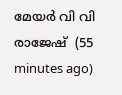മേയർ വി വി രാജേഷ്  (55 minutes ago)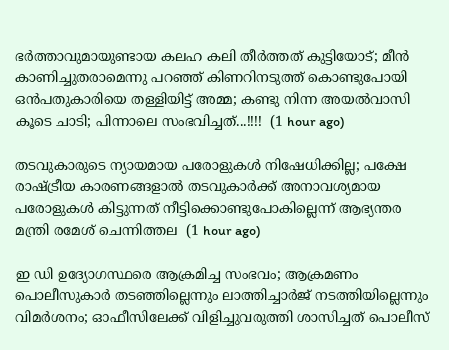ഭർത്താവുമായുണ്ടായ കലഹ കലി തീർത്തത് കുട്ടിയോട്; മീൻ കാണിച്ചുതരാമെന്നു പറഞ്ഞ് കിണറിനടുത്ത് കൊണ്ടുപോയി ഒൻപതുകാരിയെ തള്ളിയിട്ട് അമ്മ; കണ്ടു നിന്ന അയൽവാസി കൂടെ ചാടി; പിന്നാലെ സംഭവിച്ചത്...!!!!  (1 hour ago)

തടവുകാരുടെ ന്യായമായ പരോളുകള്‍ നിഷേധിക്കില്ല; പക്ഷേ രാഷ്ട്രീയ കാരണങ്ങളാല്‍ തടവുകാര്‍ക്ക് അനാവശ്യമായ പരോളുകള്‍ കിട്ടുന്നത് നീട്ടിക്കൊണ്ടുപോകില്ലെന്ന് ആഭ്യന്തര മന്ത്രി രമേശ് ചെന്നിത്തല  (1 hour ago)

ഇ ഡി ഉദ്യോഗസ്ഥരെ ആക്രമിച്ച സംഭവം; ആക്രമണം പൊലീസുകാർ തടഞ്ഞില്ലെന്നും ലാത്തിച്ചാർജ് നടത്തിയില്ലെന്നും വിമർശനം; ഓഫീസിലേക്ക് വിളിച്ചുവരുത്തി ശാസിച്ചത് പൊലീസ്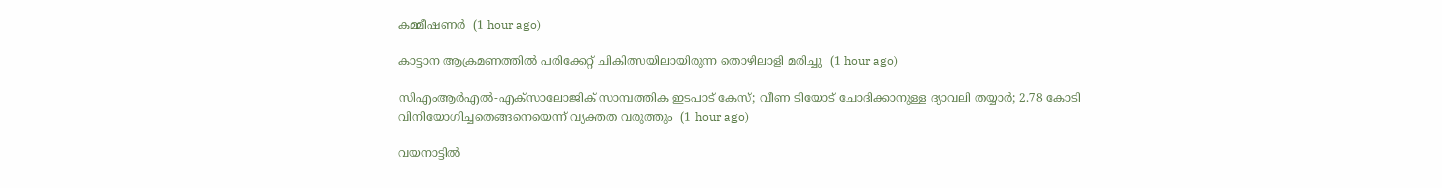കമ്മീഷണർ  (1 hour ago)

കാട്ടാന ആക്രമണത്തില്‍ പരിക്കേറ്റ് ചികിത്സയിലായിരുന്ന തൊഴിലാളി മരിച്ചു  (1 hour ago)

സിഎംആർഎൽ-എക്‌സാലോജിക് സാമ്പത്തിക ഇടപാട് കേസ്; വീണ ടിയോട് ചോദിക്കാനുള്ള ദ്യാവലി തയ്യാർ; 2.78 കോടി വിനിയോഗിച്ചതെങ്ങനെയെന്ന് വ്യക്തത വരുത്തും  (1 hour ago)

വയനാട്ടില്‍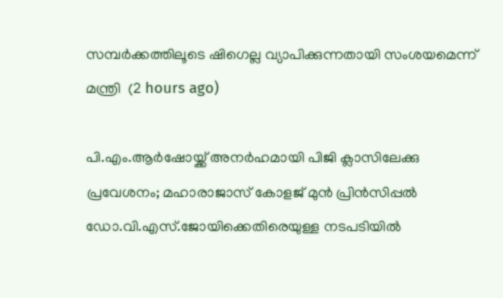സമ്പര്‍ക്കത്തിലൂടെ ഷിഗെല്ല വ്യാപിക്കുന്നതായി സംശയമെന്ന് മന്ത്രി  (2 hours ago)

പി.എം.ആർഷോയ്ക്ക് അനർഹമായി പിജി ക്ലാസിലേക്കു പ്രവേശനം; മഹാരാജാസ് കോളജ് മുൻ പ്രിൻസിപ്പൽ ഡോ.വി.എസ്.ജോയിക്കെതിരെയുള്ള നടപടിയിൽ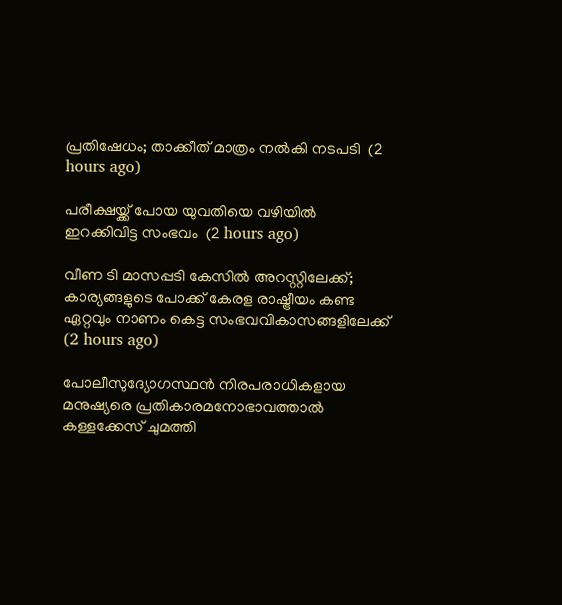പ്രതിഷേധം; താക്കീത് മാത്രം നൽകി നടപടി  (2 hours ago)

പരീക്ഷയ്ക്ക് പോയ യുവതിയെ വഴിയില്‍ ഇറക്കിവിട്ട സംഭവം  (2 hours ago)

വീണ ടി മാസപ്പടി കേസില്‍ അറസ്റ്റിലേക്ക്; കാര്യങ്ങളുടെ പോക്ക് കേരള രാഷ്ട്രീയം കണ്ട ഏറ്റവും നാണം കെട്ട സംഭവവികാസങ്ങളിലേക്ക്  (2 hours ago)

പോലീസുദ്യോഗസ്ഥൻ നിരപരാധികളായ മനുഷ്യരെ പ്രതികാരമനോഭാവത്താൽ കള്ളക്കേസ് ചുമത്തി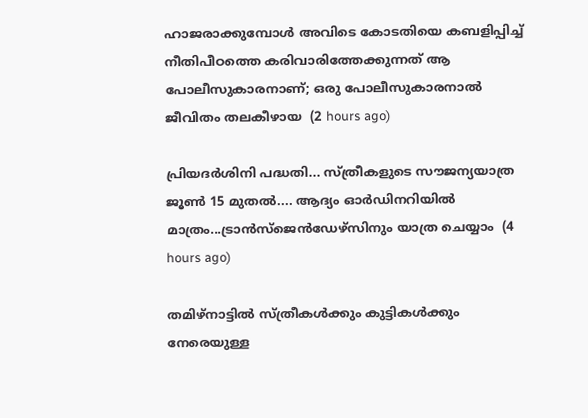ഹാജരാക്കുമ്പോൾ അവിടെ കോടതിയെ കബളിപ്പിച്ച് നീതിപീഠത്തെ കരിവാരിത്തേക്കുന്നത് ആ പോലീസുകാരനാണ്; ഒരു പോലീസുകാരനാൽ ജീവിതം തലകീഴായ  (2 hours ago)

പ്രിയദർശിനി പദ്ധതി... സ്ത്രീകളുടെ സൗജന്യയാത്ര ജൂൺ 15 മുതൽ.... ആദ്യം ഓർഡിനറിയിൽ മാത്രം...ട്രാൻസ്ജെൻഡേഴ്സിനും യാത്ര ചെയ്യാം  (4 hours ago)

തമിഴ്‌നാട്ടിൽ സ്ത്രീകൾക്കും കുട്ടികൾക്കും നേരെയുള്ള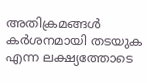അതിക്രമങ്ങൾ കർശനമായി തടയുക എന്ന ലക്ഷ്യത്തോടെ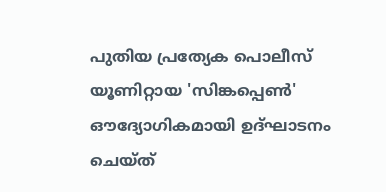പുതിയ പ്രത്യേക പൊലീസ് യൂണിറ്റായ 'സിങ്കപ്പെൺ' ഔദ്യോഗികമായി ഉദ്ഘാടനം ചെയ്ത്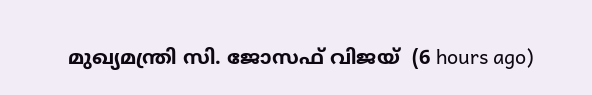മുഖ്യമന്ത്രി സി. ജോസഫ് വിജയ്  (6 hours ago)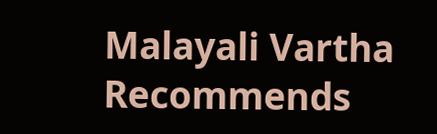Malayali Vartha Recommends